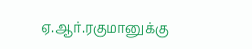ஏ.ஆர்.ரகுமானுக்கு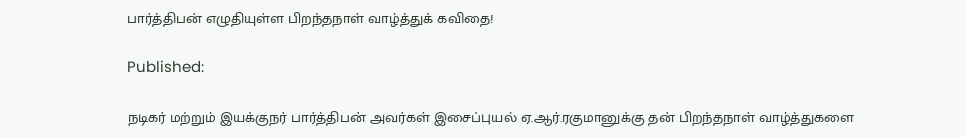பார்த்திபன் எழுதியுள்ள பிறந்தநாள் வாழ்த்துக் கவிதை!

Published:

நடிகர் மற்றும் இயக்குநர் பார்த்திபன் அவர்கள் இசைப்புயல் ஏ.ஆர்.ரகுமானுக்கு தன் பிறந்தநாள் வாழ்த்துகளை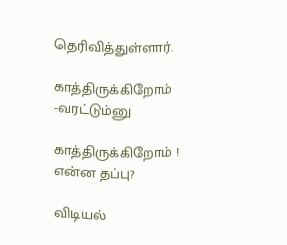தெரிவித்துள்ளார்.

காத்திருக்கிறோம் -வரட்டும்னு

காத்திருக்கிறோம் ! என்ன தப்பு?

விடியல்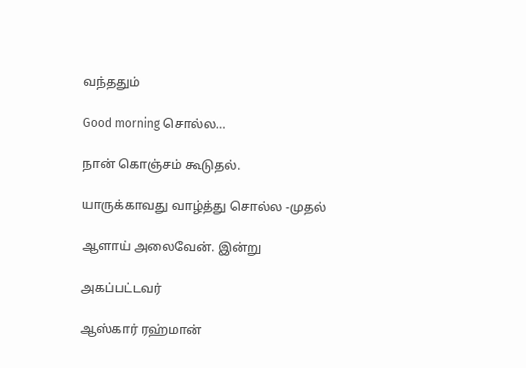வந்ததும்

Good morning சொல்ல…

நான் கொஞ்சம் கூடுதல்.

யாருக்காவது வாழ்த்து சொல்ல -முதல்

ஆளாய் அலைவேன். இன்று

அகப்பட்டவர்

ஆஸ்கார் ரஹ்மான்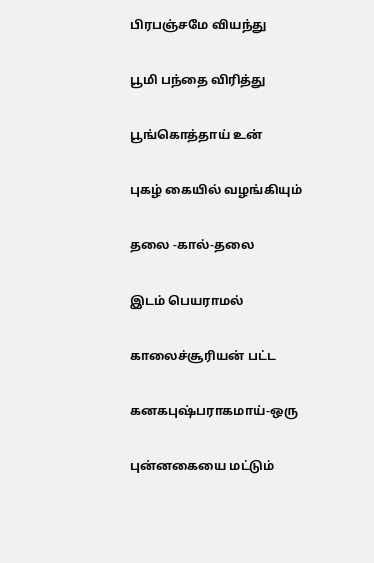பிரபஞ்சமே வியந்து

பூமி பந்தை விரித்து

பூங்கொத்தாய் உன்

புகழ் கையில் வழங்கியும்

தலை -கால்-தலை

இடம் பெயராமல்

காலைச்சூரியன் பட்ட

கனகபுஷ்பராகமாய்-ஒரு

புன்னகையை மட்டும்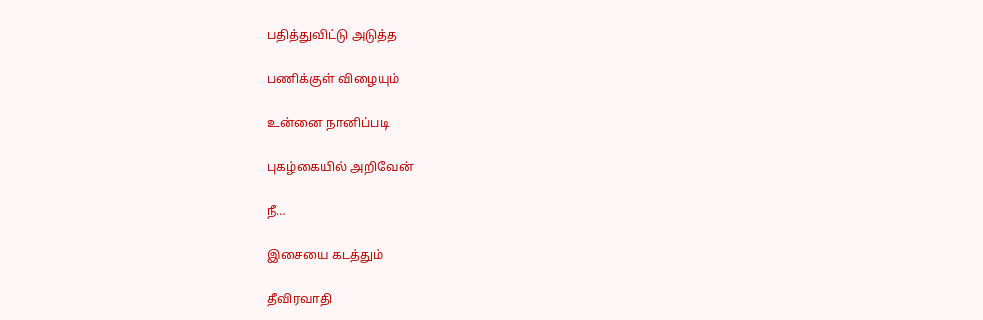பதித்துவிட்டு அடுத்த

பணிக்குள் விழையும்

உன்னை நானிப்படி

புகழ்கையில் அறிவேன்

நீ…

இசையை கடத்தும்

தீவிரவாதி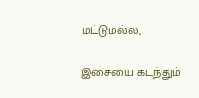மட்டுமல்ல,

இசையை கடந்தும்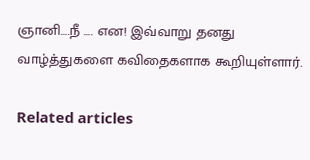ஞானி….நீ …. என! இவ்வாறு தனது வாழ்த்துகளை கவிதைகளாக கூறியுள்ளார்.

Related articles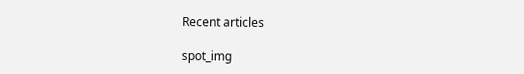Recent articles

spot_img